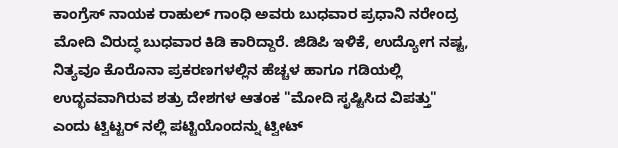ಕಾಂಗ್ರೆಸ್ ನಾಯಕ ರಾಹುಲ್ ಗಾಂಧಿ ಅವರು ಬುಧವಾರ ಪ್ರಧಾನಿ ನರೇಂದ್ರ ಮೋದಿ ವಿರುದ್ಧ ಬುಧವಾರ ಕಿಡಿ ಕಾರಿದ್ದಾರೆ. ಜಿಡಿಪಿ ಇಳಿಕೆ, ಉದ್ಯೋಗ ನಷ್ಟ, ನಿತ್ಯವೂ ಕೊರೊನಾ ಪ್ರಕರಣಗಳಲ್ಲಿನ ಹೆಚ್ಚಳ ಹಾಗೂ ಗಡಿಯಲ್ಲಿ ಉದ್ಭವವಾಗಿರುವ ಶತ್ರು ದೇಶಗಳ ಆತಂಕ "ಮೋದಿ ಸೃಷ್ಟಿಸಿದ ವಿಪತ್ತು" ಎಂದು ಟ್ವಿಟ್ಟರ್ ನಲ್ಲಿ ಪಟ್ಟಿಯೊಂದನ್ನು ಟ್ವೀಟ್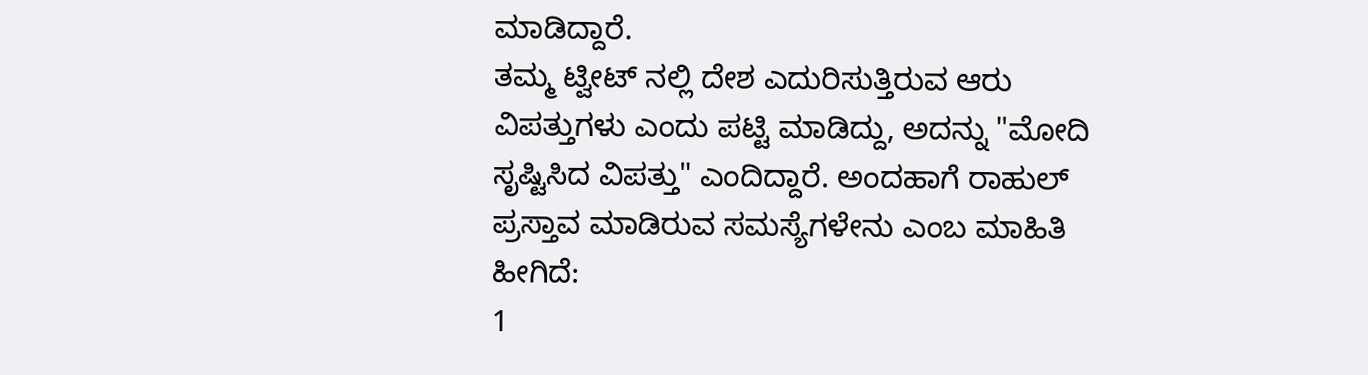ಮಾಡಿದ್ದಾರೆ.
ತಮ್ಮ ಟ್ವೀಟ್ ನಲ್ಲಿ ದೇಶ ಎದುರಿಸುತ್ತಿರುವ ಆರು ವಿಪತ್ತುಗಳು ಎಂದು ಪಟ್ಟಿ ಮಾಡಿದ್ದು, ಅದನ್ನು "ಮೋದಿ ಸೃಷ್ಟಿಸಿದ ವಿಪತ್ತು" ಎಂದಿದ್ದಾರೆ. ಅಂದಹಾಗೆ ರಾಹುಲ್ ಪ್ರಸ್ತಾವ ಮಾಡಿರುವ ಸಮಸ್ಯೆಗಳೇನು ಎಂಬ ಮಾಹಿತಿ ಹೀಗಿದೆ:
1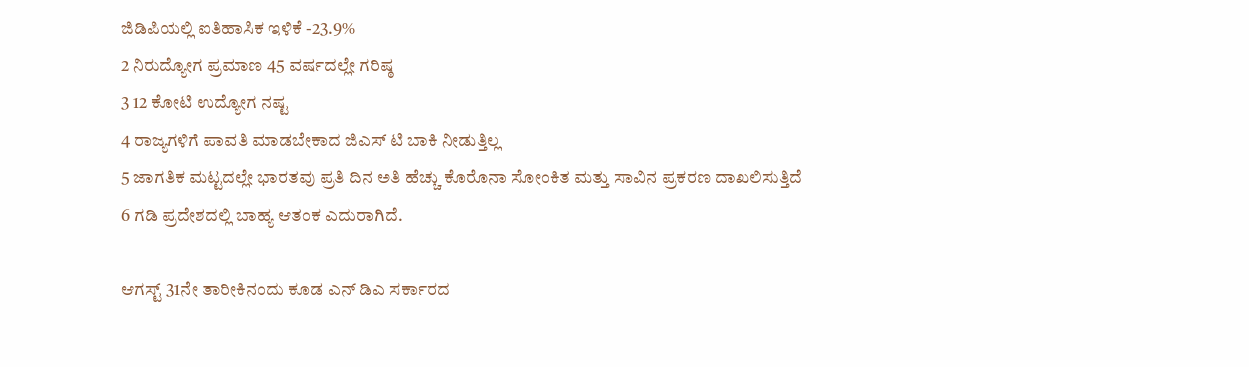ಜಿಡಿಪಿಯಲ್ಲಿ ಐತಿಹಾಸಿಕ ಇಳಿಕೆ -23.9%
2 ನಿರುದ್ಯೋಗ ಪ್ರಮಾಣ 45 ವರ್ಷದಲ್ಲೇ ಗರಿಷ್ಠ
3 12 ಕೋಟಿ ಉದ್ಯೋಗ ನಷ್ಟ
4 ರಾಜ್ಯಗಳಿಗೆ ಪಾವತಿ ಮಾಡಬೇಕಾದ ಜಿಎಸ್ ಟಿ ಬಾಕಿ ನೀಡುತ್ತಿಲ್ಲ
5 ಜಾಗತಿಕ ಮಟ್ಟದಲ್ಲೇ ಭಾರತವು ಪ್ರತಿ ದಿನ ಅತಿ ಹೆಚ್ಚು ಕೊರೊನಾ ಸೋಂಕಿತ ಮತ್ತು ಸಾವಿನ ಪ್ರಕರಣ ದಾಖಲಿಸುತ್ತಿದೆ
6 ಗಡಿ ಪ್ರದೇಶದಲ್ಲಿ ಬಾಹ್ಯ ಆತಂಕ ಎದುರಾಗಿದೆ.

ಆಗಸ್ಟ್ 31ನೇ ತಾರೀಕಿನಂದು ಕೂಡ ಎನ್ ಡಿಎ ಸರ್ಕಾರದ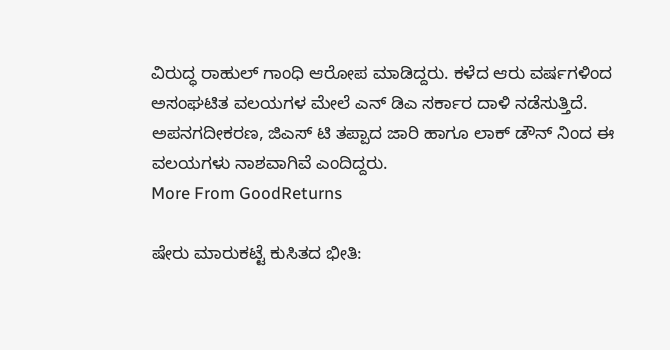ವಿರುದ್ಧ ರಾಹುಲ್ ಗಾಂಧಿ ಆರೋಪ ಮಾಡಿದ್ದರು. ಕಳೆದ ಆರು ವರ್ಷಗಳಿಂದ ಅಸಂಘಟಿತ ವಲಯಗಳ ಮೇಲೆ ಎನ್ ಡಿಎ ಸರ್ಕಾರ ದಾಳಿ ನಡೆಸುತ್ತಿದೆ. ಅಪನಗದೀಕರಣ, ಜಿಎಸ್ ಟಿ ತಪ್ಪಾದ ಜಾರಿ ಹಾಗೂ ಲಾಕ್ ಡೌನ್ ನಿಂದ ಈ ವಲಯಗಳು ನಾಶವಾಗಿವೆ ಎಂದಿದ್ದರು.
More From GoodReturns

ಷೇರು ಮಾರುಕಟ್ಟೆ ಕುಸಿತದ ಭೀತಿ: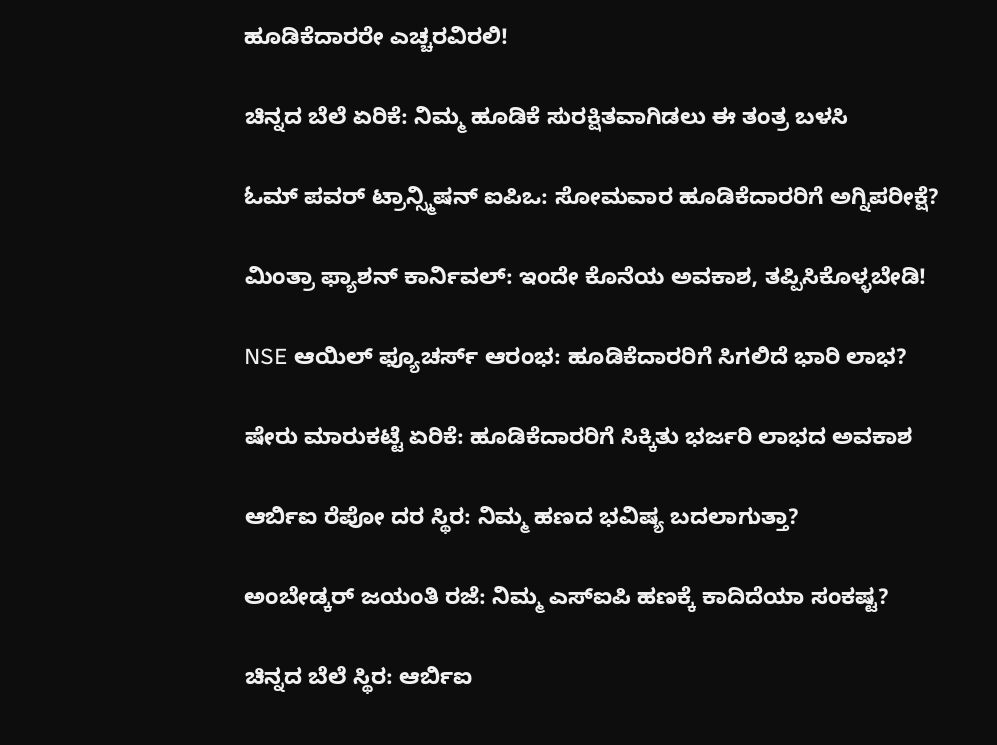ಹೂಡಿಕೆದಾರರೇ ಎಚ್ಚರವಿರಲಿ!

ಚಿನ್ನದ ಬೆಲೆ ಏರಿಕೆ: ನಿಮ್ಮ ಹೂಡಿಕೆ ಸುರಕ್ಷಿತವಾಗಿಡಲು ಈ ತಂತ್ರ ಬಳಸಿ

ಓಮ್ ಪವರ್ ಟ್ರಾನ್ಸ್ಮಿಷನ್ ಐಪಿಒ: ಸೋಮವಾರ ಹೂಡಿಕೆದಾರರಿಗೆ ಅಗ್ನಿಪರೀಕ್ಷೆ?

ಮಿಂತ್ರಾ ಫ್ಯಾಶನ್ ಕಾರ್ನಿವಲ್: ಇಂದೇ ಕೊನೆಯ ಅವಕಾಶ, ತಪ್ಪಿಸಿಕೊಳ್ಳಬೇಡಿ!

NSE ಆಯಿಲ್ ಫ್ಯೂಚರ್ಸ್ ಆರಂಭ: ಹೂಡಿಕೆದಾರರಿಗೆ ಸಿಗಲಿದೆ ಭಾರಿ ಲಾಭ?

ಷೇರು ಮಾರುಕಟ್ಟೆ ಏರಿಕೆ: ಹೂಡಿಕೆದಾರರಿಗೆ ಸಿಕ್ಕಿತು ಭರ್ಜರಿ ಲಾಭದ ಅವಕಾಶ

ಆರ್ಬಿಐ ರೆಪೋ ದರ ಸ್ಥಿರ: ನಿಮ್ಮ ಹಣದ ಭವಿಷ್ಯ ಬದಲಾಗುತ್ತಾ?

ಅಂಬೇಡ್ಕರ್ ಜಯಂತಿ ರಜೆ: ನಿಮ್ಮ ಎಸ್ಐಪಿ ಹಣಕ್ಕೆ ಕಾದಿದೆಯಾ ಸಂಕಷ್ಟ?

ಚಿನ್ನದ ಬೆಲೆ ಸ್ಥಿರ: ಆರ್ಬಿಐ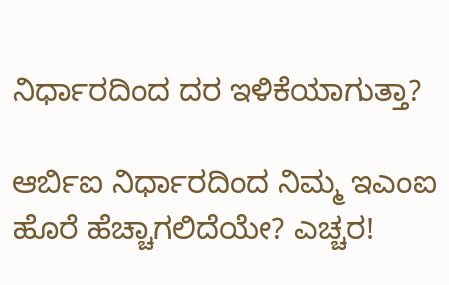ನಿರ್ಧಾರದಿಂದ ದರ ಇಳಿಕೆಯಾಗುತ್ತಾ?

ಆರ್ಬಿಐ ನಿರ್ಧಾರದಿಂದ ನಿಮ್ಮ ಇಎಂಐ ಹೊರೆ ಹೆಚ್ಚಾಗಲಿದೆಯೇ? ಎಚ್ಚರ!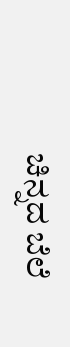ಚಿನ್ನದ ಬೆಲೆ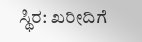ಸ್ಥಿರ: ಖರೀದಿಗೆ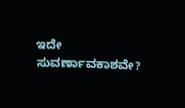ಇದೇ ಸುವರ್ಣಾವಕಾಶವೇ?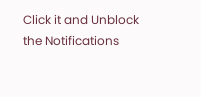Click it and Unblock the Notifications